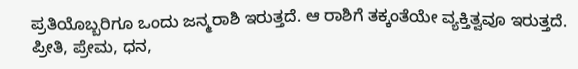ಪ್ರತಿಯೊಬ್ಬರಿಗೂ ಒಂದು ಜನ್ಮರಾಶಿ ಇರುತ್ತದೆ. ಆ ರಾಶಿಗೆ ತಕ್ಕಂತೆಯೇ ವ್ಯಕ್ತಿತ್ವವೂ ಇರುತ್ತದೆ. ಪ್ರೀತಿ, ಪ್ರೇಮ, ಧನ,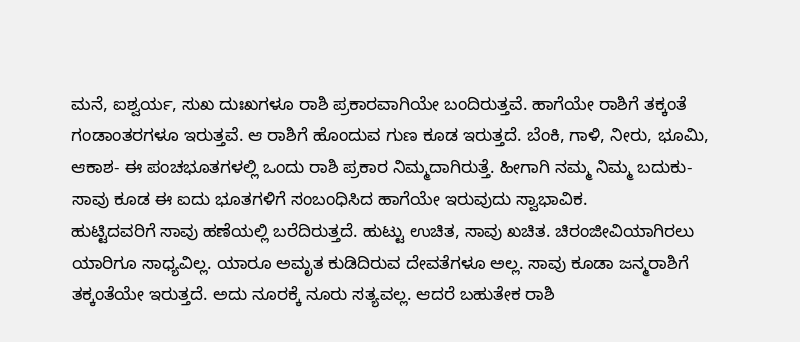ಮನೆ, ಐಶ್ವರ್ಯ, ಸುಖ ದುಃಖಗಳೂ ರಾಶಿ ಪ್ರಕಾರವಾಗಿಯೇ ಬಂದಿರುತ್ತವೆ. ಹಾಗೆಯೇ ರಾಶಿಗೆ ತಕ್ಕಂತೆ ಗಂಡಾಂತರಗಳೂ ಇರುತ್ತವೆ. ಆ ರಾಶಿಗೆ ಹೊಂದುವ ಗುಣ ಕೂಡ ಇರುತ್ತದೆ. ಬೆಂಕಿ, ಗಾಳಿ, ನೀರು, ಭೂಮಿ, ಆಕಾಶ- ಈ ಪಂಚಭೂತಗಳಲ್ಲಿ ಒಂದು ರಾಶಿ ಪ್ರಕಾರ ನಿಮ್ಮದಾಗಿರುತ್ತೆ. ಹೀಗಾಗಿ ನಮ್ಮ ನಿಮ್ಮ ಬದುಕು- ಸಾವು ಕೂಡ ಈ ಐದು ಭೂತಗಳಿಗೆ ಸಂಬಂಧಿಸಿದ ಹಾಗೆಯೇ ಇರುವುದು ಸ್ವಾಭಾವಿಕ.
ಹುಟ್ಟಿದವರಿಗೆ ಸಾವು ಹಣೆಯಲ್ಲಿ ಬರೆದಿರುತ್ತದೆ. ಹುಟ್ಟು ಉಚಿತ, ಸಾವು ಖಚಿತ. ಚಿರಂಜೀವಿಯಾಗಿರಲು ಯಾರಿಗೂ ಸಾಧ್ಯವಿಲ್ಲ. ಯಾರೂ ಅಮೃತ ಕುಡಿದಿರುವ ದೇವತೆಗಳೂ ಅಲ್ಲ. ಸಾವು ಕೂಡಾ ಜನ್ಮರಾಶಿಗೆ ತಕ್ಕಂತೆಯೇ ಇರುತ್ತದೆ. ಅದು ನೂರಕ್ಕೆ ನೂರು ಸತ್ಯವಲ್ಲ. ಆದರೆ ಬಹುತೇಕ ರಾಶಿ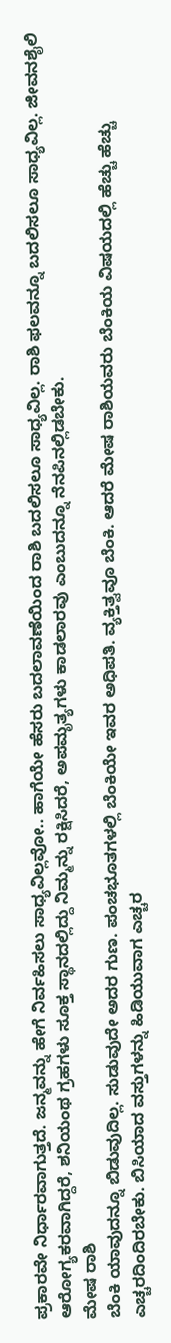ಪ್ರಕಾರವೇ ನಿರ್ಧಾರವಾಗುತ್ತದೆ. ಜನ್ಮವನ್ನು ಹೇಗೆ ನಿರ್ವಹಿಸಲು ಸಾಧ್ಯವಿಲ್ಲವೋ.. ಹಾಗೆಯೇ ಹೆಸರು ಬದಲಾವಣೆಯಿಂದ ರಾಶಿ ಬದಲಿಸಲೂ ಸಾಧ್ಯವಿಲ್ಲ. ರಾಶಿ ಫಲವನ್ನೂ ಬದಲಿಸಲೂ ಸಾಧ್ಯವಿಲ್ಲ. ಜೀವನಶೈಲಿ ಆರೋಗ್ಯಕರವಾಗಿದ್ದರೆ, ಶನಿಯಂಥ ಗ್ರಹಗಳು ಸೂಕ್ತ ಸ್ಥಾನದಲ್ಲಿದ್ದು ನಿಮ್ಮನ್ನು ರಕ್ಷಿಸಿದರೆ, ಅಪಮೃತ್ಯಗಳು ಕಾಡಲಾರವು ಎಂಬುದನ್ನೂ ನೆನಪಿನಲ್ಲಿಡಬೇಕು.
ಮೇಷ ರಾಶಿ
ಬೆಂಕಿ ಯಾವುದನ್ನೂ ಬಿಡುವುದಿಲ್ಲ. ಸುಡುವುದೇ ಅದರ ಗುಣ. ಪಂಚಭೂತಗಳಲ್ಲಿ ಬೆಂಕಿಯೇ ಇವರ ಅಧಿಪತಿ. ವ್ಯಕ್ತಿತ್ವವೂ ಬೆಂಕಿ. ಆದರೆ ಮೇಷ ರಾಶಿಯವರು ಬೆಂಕಿಯ ವಿಷಯದಲ್ಲಿ ಹೆಚ್ಚು ಹೆಚ್ಚು ಎಚ್ಚರದಿಂದಿರಬೇಕು. ಬಿಸಿಯಾದ ವಸ್ತುಗಳನ್ನು ಹಿಡಿಯುವಾಗ ಎಚ್ಚರ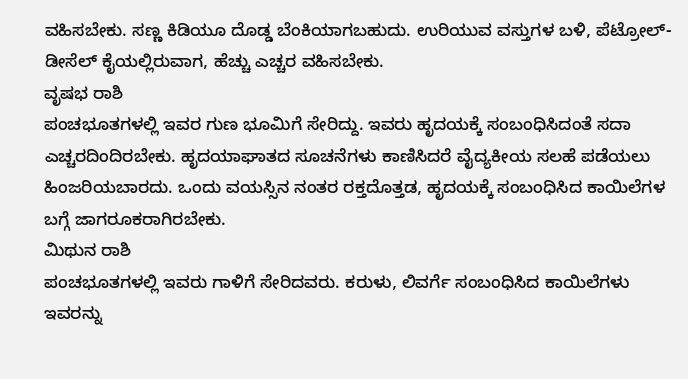ವಹಿಸಬೇಕು. ಸಣ್ಣ ಕಿಡಿಯೂ ದೊಡ್ಡ ಬೆಂಕಿಯಾಗಬಹುದು. ಉರಿಯುವ ವಸ್ತುಗಳ ಬಳಿ, ಪೆಟ್ರೋಲ್- ಡೀಸೆಲ್ ಕೈಯಲ್ಲಿರುವಾಗ, ಹೆಚ್ಚು ಎಚ್ಚರ ವಹಿಸಬೇಕು.
ವೃಷಭ ರಾಶಿ
ಪಂಚಭೂತಗಳಲ್ಲಿ ಇವರ ಗುಣ ಭೂಮಿಗೆ ಸೇರಿದ್ದು. ಇವರು ಹೃದಯಕ್ಕೆ ಸಂಬಂಧಿಸಿದಂತೆ ಸದಾ ಎಚ್ಚರದಿಂದಿರಬೇಕು. ಹೃದಯಾಘಾತದ ಸೂಚನೆಗಳು ಕಾಣಿಸಿದರೆ ವೈದ್ಯಕೀಯ ಸಲಹೆ ಪಡೆಯಲು ಹಿಂಜರಿಯಬಾರದು. ಒಂದು ವಯಸ್ಸಿನ ನಂತರ ರಕ್ತದೊತ್ತಡ, ಹೃದಯಕ್ಕೆ ಸಂಬಂಧಿಸಿದ ಕಾಯಿಲೆಗಳ ಬಗ್ಗೆ ಜಾಗರೂಕರಾಗಿರಬೇಕು.
ಮಿಥುನ ರಾಶಿ
ಪಂಚಭೂತಗಳಲ್ಲಿ ಇವರು ಗಾಳಿಗೆ ಸೇರಿದವರು. ಕರುಳು, ಲಿವರ್ಗೆ ಸಂಬಂಧಿಸಿದ ಕಾಯಿಲೆಗಳು ಇವರನ್ನು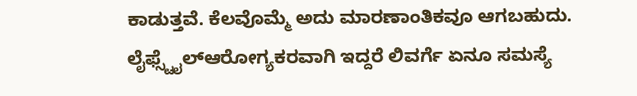ಕಾಡುತ್ತವೆ. ಕೆಲವೊಮ್ಮೆ ಅದು ಮಾರಣಾಂತಿಕವೂ ಆಗಬಹುದು. ಲೈಫ್ಸ್ಟೈಲ್ಆರೋಗ್ಯಕರವಾಗಿ ಇದ್ದರೆ ಲಿವರ್ಗೆ ಏನೂ ಸಮಸ್ಯೆ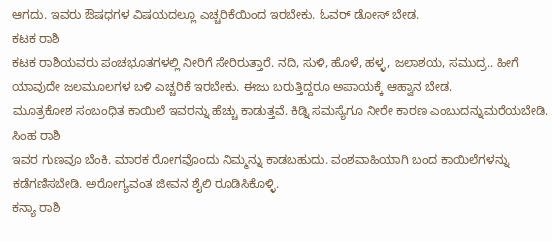ಆಗದು. ಇವರು ಔಷಧಗಳ ವಿಷಯದಲ್ಲೂ ಎಚ್ಚರಿಕೆಯಿಂದ ಇರಬೇಕು. ಓವರ್ ಡೋಸ್ ಬೇಡ.
ಕಟಕ ರಾಶಿ
ಕಟಕ ರಾಶಿಯವರು ಪಂಚಭೂತಗಳಲ್ಲಿ ನೀರಿಗೆ ಸೇರಿರುತ್ತಾರೆ. ನದಿ, ಸುಳಿ, ಹೊಳೆ, ಹಳ್ಳ, ಜಲಾಶಯ, ಸಮುದ್ರ.. ಹೀಗೆ ಯಾವುದೇ ಜಲಮೂಲಗಳ ಬಳಿ ಎಚ್ಚರಿಕೆ ಇರಬೇಕು. ಈಜು ಬರುತ್ತಿದ್ದರೂ ಅಪಾಯಕ್ಕೆ ಆಹ್ವಾನ ಬೇಡ.
ಮೂತ್ರಕೋಶ ಸಂಬಂಧಿತ ಕಾಯಿಲೆ ಇವರನ್ನು ಹೆಚ್ಚು ಕಾಡುತ್ತವೆ. ಕಿಡ್ನಿ ಸಮಸ್ಯೆಗೂ ನೀರೇ ಕಾರಣ ಎಂಬುದನ್ನುಮರೆಯಬೇಡಿ.
ಸಿಂಹ ರಾಶಿ
ಇವರ ಗುಣವೂ ಬೆಂಕಿ. ಮಾರಕ ರೋಗವೊಂದು ನಿಮ್ಮನ್ನು ಕಾಡಬಹುದು. ವಂಶವಾಹಿಯಾಗಿ ಬಂದ ಕಾಯಿಲೆಗಳನ್ನು ಕಡೆಗಣಿಸಬೇಡಿ. ಅರೋಗ್ಯವಂತ ಜೀವನ ಶೈಲಿ ರೂಡಿಸಿಕೊಳ್ಳಿ.
ಕನ್ಯಾ ರಾಶಿ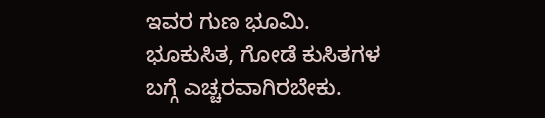ಇವರ ಗುಣ ಭೂಮಿ. ಭೂಕುಸಿತ, ಗೋಡೆ ಕುಸಿತಗಳ ಬಗ್ಗೆ ಎಚ್ಚರವಾಗಿರಬೇಕು.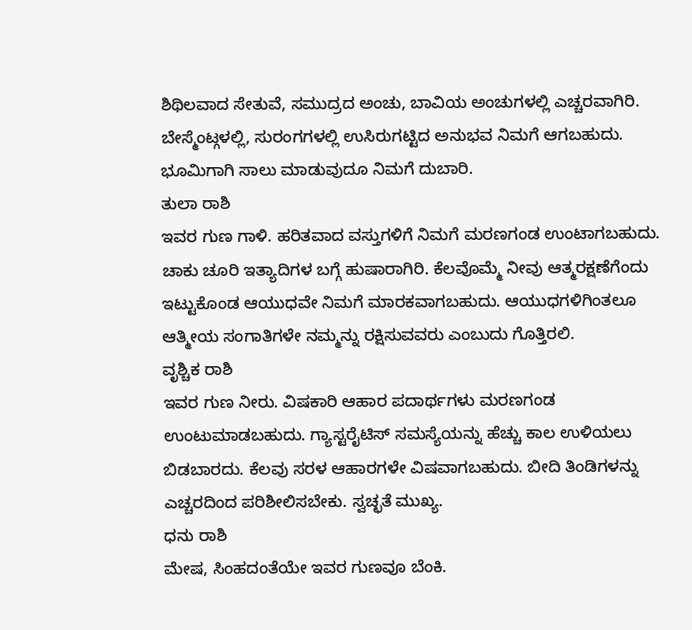ಶಿಥಿಲವಾದ ಸೇತುವೆ, ಸಮುದ್ರದ ಅಂಚು, ಬಾವಿಯ ಅಂಚುಗಳಲ್ಲಿ ಎಚ್ಚರವಾಗಿರಿ. ಬೇಸ್ಮೆಂಟ್ಗಳಲ್ಲಿ, ಸುರಂಗಗಳಲ್ಲಿ ಉಸಿರುಗಟ್ಟಿದ ಅನುಭವ ನಿಮಗೆ ಆಗಬಹುದು. ಭೂಮಿಗಾಗಿ ಸಾಲು ಮಾಡುವುದೂ ನಿಮಗೆ ದುಬಾರಿ.
ತುಲಾ ರಾಶಿ
ಇವರ ಗುಣ ಗಾಳಿ. ಹರಿತವಾದ ವಸ್ತುಗಳಿಗೆ ನಿಮಗೆ ಮರಣಗಂಡ ಉಂಟಾಗಬಹುದು. ಚಾಕು ಚೂರಿ ಇತ್ಯಾದಿಗಳ ಬಗ್ಗೆ ಹುಷಾರಾಗಿರಿ. ಕೆಲವೊಮ್ಮೆ ನೀವು ಆತ್ಮರಕ್ಷಣೆಗೆಂದು ಇಟ್ಟುಕೊಂಡ ಆಯುಧವೇ ನಿಮಗೆ ಮಾರಕವಾಗಬಹುದು. ಆಯುಧಗಳಿಗಿಂತಲೂ ಆತ್ಮೀಯ ಸಂಗಾತಿಗಳೇ ನಮ್ಮನ್ನು ರಕ್ಷಿಸುವವರು ಎಂಬುದು ಗೊತ್ತಿರಲಿ.
ವೃಶ್ಚಿಕ ರಾಶಿ
ಇವರ ಗುಣ ನೀರು. ವಿಷಕಾರಿ ಆಹಾರ ಪದಾರ್ಥಗಳು ಮರಣಗಂಡ ಉಂಟುಮಾಡಬಹುದು. ಗ್ಯಾಸ್ಟರೈಟಿಸ್ ಸಮಸ್ಯೆಯನ್ನು ಹೆಚ್ಚು ಕಾಲ ಉಳಿಯಲು ಬಿಡಬಾರದು. ಕೆಲವು ಸರಳ ಆಹಾರಗಳೇ ವಿಷವಾಗಬಹುದು. ಬೀದಿ ತಿಂಡಿಗಳನ್ನು ಎಚ್ಚರದಿಂದ ಪರಿಶೀಲಿಸಬೇಕು. ಸ್ವಚ್ಛತೆ ಮುಖ್ಯ.
ಧನು ರಾಶಿ
ಮೇಷ, ಸಿಂಹದಂತೆಯೇ ಇವರ ಗುಣವೂ ಬೆಂಕಿ.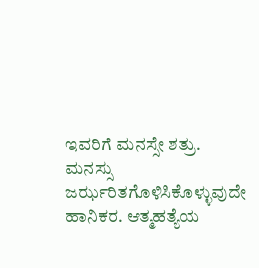ಇವರಿಗೆ ಮನಸ್ಸೇ ಶತ್ರು. ಮನಸ್ಸು ಜರ್ಝರಿತಗೊಳಿಸಿಕೊಳ್ಳುವುದೇ ಹಾನಿಕರ. ಆತ್ಮಹತ್ಯೆಯ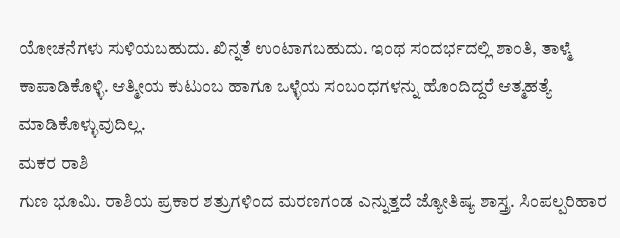ಯೋಚನೆಗಳು ಸುಳಿಯಬಹುದು. ಖಿನ್ನತೆ ಉಂಟಾಗಬಹುದು. ಇಂಥ ಸಂದರ್ಭದಲ್ಲಿ ಶಾಂತಿ, ತಾಳ್ಮೆ ಕಾಪಾಡಿಕೊಳ್ಳಿ. ಆತ್ಮೀಯ ಕುಟುಂಬ ಹಾಗೂ ಒಳ್ಳೆಯ ಸಂಬಂಧಗಳನ್ನು ಹೊಂದಿದ್ದರೆ ಆತ್ಮಹತ್ಯೆ ಮಾಡಿಕೊಳ್ಳುವುದಿಲ್ಲ.
ಮಕರ ರಾಶಿ
ಗುಣ ಭೂಮಿ. ರಾಶಿಯ ಪ್ರಕಾರ ಶತ್ರುಗಳಿಂದ ಮರಣಗಂಡ ಎನ್ನುತ್ತದೆ ಜ್ಯೋತಿಷ್ಯ ಶಾಸ್ತ್ರ. ಸಿಂಪಲ್ಪರಿಹಾರ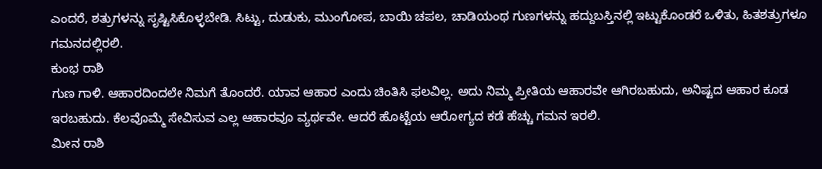ಎಂದರೆ, ಶತ್ರುಗಳನ್ನು ಸೃಷ್ಟಿಸಿಕೊಳ್ಳಬೇಡಿ. ಸಿಟ್ಟು, ದುಡುಕು, ಮುಂಗೋಪ, ಬಾಯಿ ಚಪಲ, ಚಾಡಿಯಂಥ ಗುಣಗಳನ್ನು ಹದ್ದುಬಸ್ತಿನಲ್ಲಿ ಇಟ್ಟುಕೊಂಡರೆ ಒಳಿತು, ಹಿತಶತ್ರುಗಳೂ ಗಮನದಲ್ಲಿರಲಿ.
ಕುಂಭ ರಾಶಿ
ಗುಣ ಗಾಳಿ. ಆಹಾರದಿಂದಲೇ ನಿಮಗೆ ತೊಂದರೆ. ಯಾವ ಆಹಾರ ಎಂದು ಚಿಂತಿಸಿ ಫಲವಿಲ್ಲ. ಅದು ನಿಮ್ಮ ಪ್ರೀತಿಯ ಆಹಾರವೇ ಆಗಿರಬಹುದು, ಅನಿಷ್ಟದ ಆಹಾರ ಕೂಡ ಇರಬಹುದು. ಕೆಲವೊಮ್ಮೆ ಸೇವಿಸುವ ಎಲ್ಲ ಆಹಾರವೂ ವ್ಯರ್ಥವೇ. ಆದರೆ ಹೊಟ್ಟೆಯ ಆರೋಗ್ಯದ ಕಡೆ ಹೆಚ್ಚು ಗಮನ ಇರಲಿ.
ಮೀನ ರಾಶಿ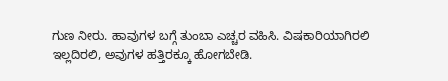ಗುಣ ನೀರು. ಹಾವುಗಳ ಬಗ್ಗೆ ತುಂಬಾ ಎಚ್ಚರ ವಹಿಸಿ. ವಿಷಕಾರಿಯಾಗಿರಲಿ ಇಲ್ಲದಿರಲಿ, ಅವುಗಳ ಹತ್ತಿರಕ್ಕೂ ಹೋಗಬೇಡಿ.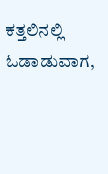ಕತ್ತಲಿನಲ್ಲಿ ಓಡಾಡುವಾಗ,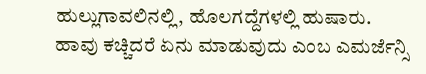ಹುಲ್ಲುಗಾವಲಿನಲ್ಲಿ, ಹೊಲಗದ್ದೆಗಳಲ್ಲಿ ಹುಷಾರು. ಹಾವು ಕಚ್ಚಿದರೆ ಏನು ಮಾಡುವುದು ಎಂಬ ಎಮರ್ಜೆನ್ಸಿ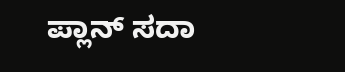ಪ್ಲಾನ್ ಸದಾ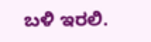ಬಳಿ ಇರಲಿ.